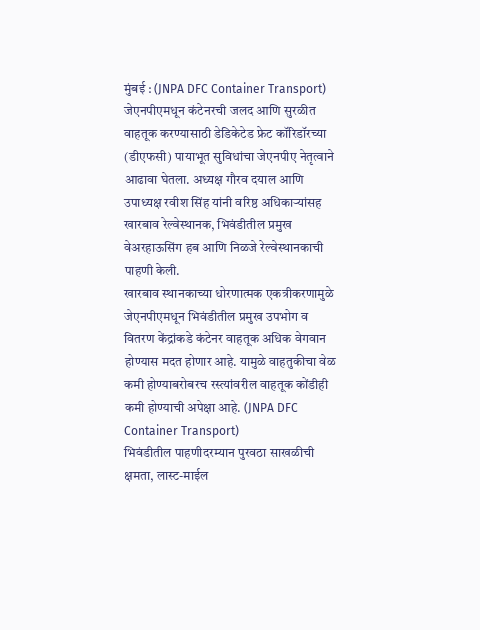मुंबई : (JNPA DFC Container Transport) जेएनपीएमधून कंटेनरची जलद आणि सुरळीत वाहतूक करण्यासाठी डेडिकेटेड फ्रेट कॉरिडॉरच्या (डीएफसी) पायाभूत सुविधांचा जेएनपीए नेतृत्वाने आढावा घेतला. अध्यक्ष गौरव दयाल आणि उपाध्यक्ष रवीश सिंह यांनी वरिष्ठ अधिकाऱ्यांसह खारबाव रेल्वेस्थानक, भिवंडीतील प्रमुख वेअरहाऊसिंग हब आणि निळजे रेल्वेस्थानकाची पाहणी केली.
खारबाव स्थानकाच्या धोरणात्मक एकत्रीकरणामुळे जेएनपीएमधून भिवंडीतील प्रमुख उपभोग व वितरण केंद्रांकडे कंटेनर वाहतूक अधिक वेगवान होण्यास मदत होणार आहे. यामुळे वाहतुकीचा वेळ कमी होण्याबरोबरच रस्त्यांवरील वाहतूक कोंडीही कमी होण्याची अपेक्षा आहे. (JNPA DFC Container Transport)
भिवंडीतील पाहणीदरम्यान पुरवठा साखळीची क्षमता, लास्ट-माईल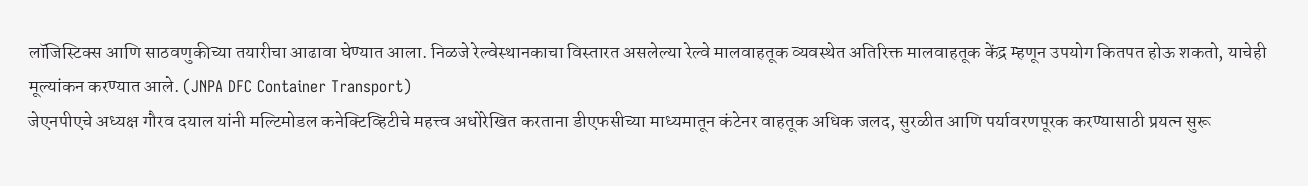लॉजिस्टिक्स आणि साठवणुकीच्या तयारीचा आढावा घेण्यात आला. निळजे रेल्वेस्थानकाचा विस्तारत असलेल्या रेल्वे मालवाहतूक व्यवस्थेत अतिरिक्त मालवाहतूक केंद्र म्हणून उपयोग कितपत होऊ शकतो, याचेही मूल्यांकन करण्यात आले. (JNPA DFC Container Transport)
जेएनपीएचे अध्यक्ष गौरव दयाल यांनी मल्टिमोडल कनेक्टिव्हिटीचे महत्त्व अधोरेखित करताना डीएफसीच्या माध्यमातून कंटेनर वाहतूक अधिक जलद, सुरळीत आणि पर्यावरणपूरक करण्यासाठी प्रयत्न सुरू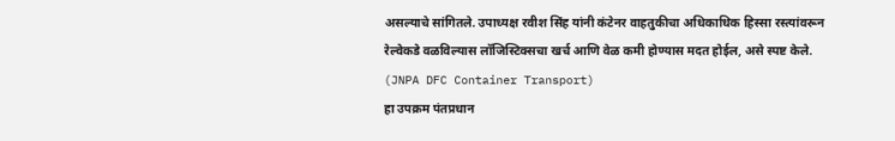असल्याचे सांगितले. उपाध्यक्ष रवीश सिंह यांनी कंटेनर वाहतुकीचा अधिकाधिक हिस्सा रस्त्यांवरून रेल्वेकडे वळविल्यास लॉजिस्टिक्सचा खर्च आणि वेळ कमी होण्यास मदत होईल, असे स्पष्ट केले. (JNPA DFC Container Transport)
हा उपक्रम पंतप्रधान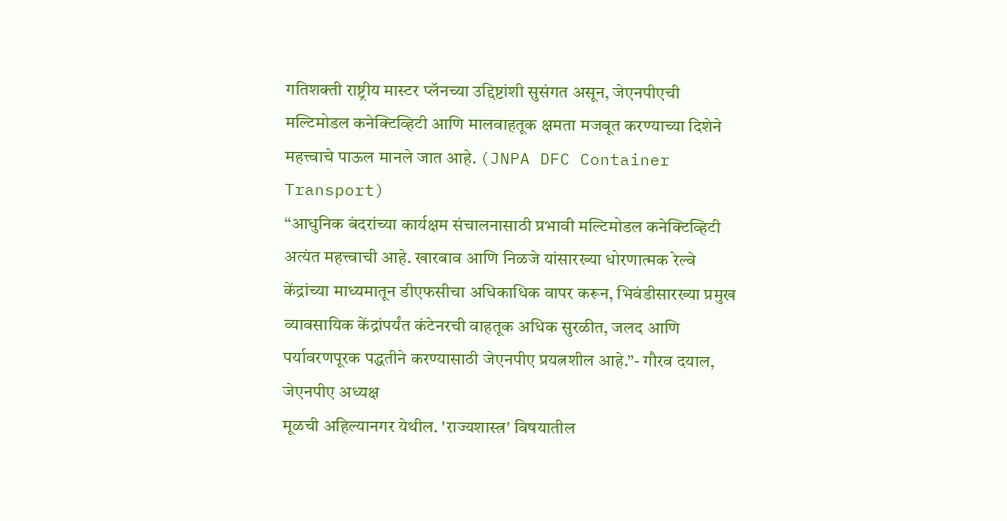गतिशक्ती राष्ट्रीय मास्टर प्लॅनच्या उद्दिष्टांशी सुसंगत असून, जेएनपीएची मल्टिमोडल कनेक्टिव्हिटी आणि मालवाहतूक क्षमता मजबूत करण्याच्या दिशेने महत्त्वाचे पाऊल मानले जात आहे. (JNPA DFC Container Transport)
“आधुनिक बंदरांच्या कार्यक्षम संचालनासाठी प्रभावी मल्टिमोडल कनेक्टिव्हिटी अत्यंत महत्त्वाची आहे. खारबाव आणि निळजे यांसारख्या धोरणात्मक रेल्वे केंद्रांच्या माध्यमातून डीएफसीचा अधिकाधिक वापर करून, भिवंडीसारख्या प्रमुख व्यावसायिक केंद्रांपर्यंत कंटेनरची वाहतूक अधिक सुरळीत, जलद आणि पर्यावरणपूरक पद्धतीने करण्यासाठी जेएनपीए प्रयत्नशील आहे.”- गौरव दयाल, जेएनपीए अध्यक्ष
मूळची अहिल्यानगर येथील. 'राज्यशास्त्र' विषयातील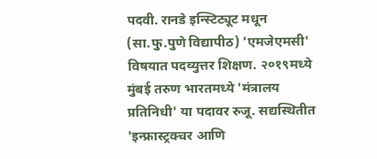पदवी. रानडे इन्स्टिट्यूट मधून (सा.फु.पुणे विद्यापीठ) 'एमजेएमसी' विषयात पदव्युत्तर शिक्षण. २०१९मध्ये मुंबई तरुण भारतमध्ये 'मंत्रालय प्रतिनिधी' या पदावर रुजू. सद्यस्थितीत 'इन्फ्रास्ट्रक्चर आणि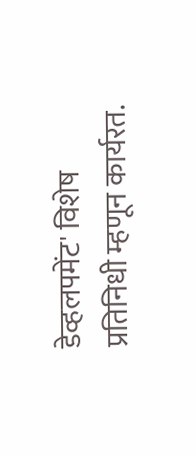डेव्हलपमेंट' विशेष प्रतिनिधी म्हणून कार्यरत.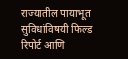राज्यातील पायाभूत सुविधांविषयी फिल्ड रिपोर्ट आणि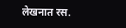लेखनात रस.